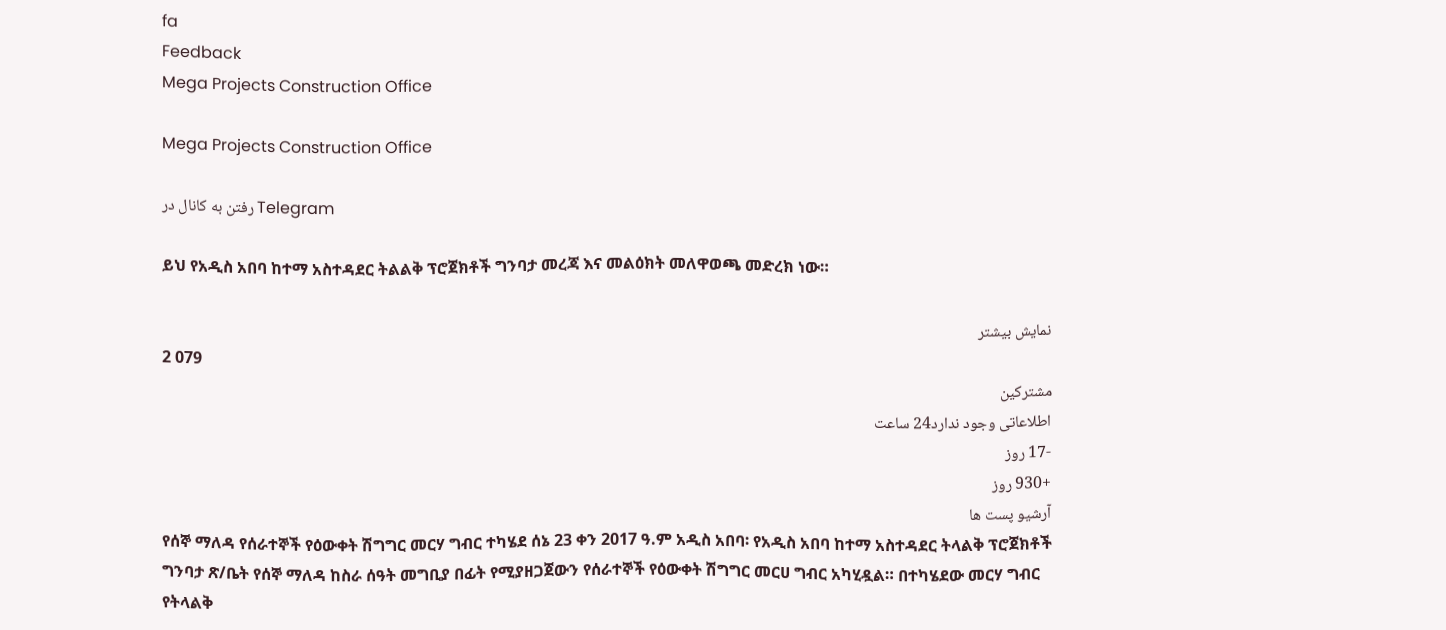fa
Feedback
Mega Projects Construction Office

Mega Projects Construction Office

رفتن به کانال در Telegram

ይህ የአዲስ አበባ ከተማ አስተዳደር ትልልቅ ፕሮጀክቶች ግንባታ መረጃ እና መልዕክት መለዋወጫ መድረክ ነው።

نمایش بیشتر
2 079
مشترکین
اطلاعاتی وجود ندارد24 ساعت
-17 روز
+930 روز
آرشیو پست ها
የሰኞ ማለዳ የሰራተኞች የዕውቀት ሽግግር መርሃ ግብር ተካሄደ ሰኔ 23 ቀን 2017 ዓ.ም አዲስ አበባ፡ የአዲስ አበባ ከተማ አስተዳደር ትላልቅ ፕሮጀክቶች ግንባታ ጽ/ቤት የሰኞ ማለዳ ከስራ ሰዓት መግቢያ በፊት የሚያዘጋጀውን የሰራተኞች የዕውቀት ሽግግር መርሀ ግብር አካሂዷል። በተካሄደው መርሃ ግብር የትላልቅ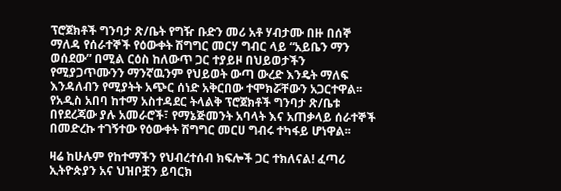ፕሮጀክቶች ግንባታ ጽ/ቤት የግዥ ቡድን መሪ አቶ ሃብታሙ በዙ በሰኞ ማለዳ የሰራተኞች የዕውቀት ሽግግር መርሃ ግብር ላይ “አይቤን ማን ወሰደው” በሚል ርዕስ ከለውጥ ጋር ተያይዞ በህይወታችን የሚያጋጥሙንን ማንኛዉንም የህይወት ውጣ ውረድ እንዴት ማለፍ እንዳለብን የሚያትት አጭር ሰነድ አቅርበው ተሞክሯቸውን አጋርተዋል፡፡ የአዲስ አበባ ከተማ አስተዳደር ትላልቅ ፕሮጀክቶች ግንባታ ጽ/ቤቱ በየደረጃው ያሉ አመራሮች፣ የማኔጅመንት አባላት እና አጠቃላይ ሰራተኞች በመድረኩ ተገኝተው የዕውቀት ሽግግር መርሀ ግብሩ ተካፋይ ሆነዋል፡፡

ዛሬ ከሁሉም የከተማችን የህብረተሰብ ክፍሎች ጋር ተክለናል! ፈጣሪ ኢትዮጵያን አና ህዝቦቿን ይባርክ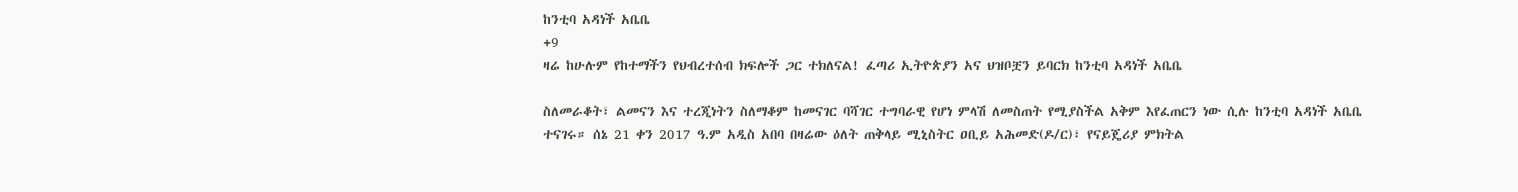ከንቲባ አዳነች አቤቤ
+9
ዛሬ ከሁሉም የከተማችን የህብረተሰብ ክፍሎች ጋር ተክለናል! ፈጣሪ ኢትዮጵያን አና ህዝቦቿን ይባርክ ከንቲባ አዳነች አቤቤ

ስለመራቆት፣ ልመናን እና ተረጂነትን ስለማቆም ከመናገር ባሻገር ተግባራዊ የሆነ ምላሽ ለመስጠት የሚያስችል አቅም እየፈጠርን ነው ሲሉ ከንቲባ አዳነች አቤቤ ተናገሩ። ሰኔ 21 ቀን 2017 ዓ.ም አዲስ አበባ በዛሬው ዕለት ጠቅላይ ሚኒስትር ዐቢይ አሕመድ(ዶ/ር)፣ የናይጄሪያ ምክትል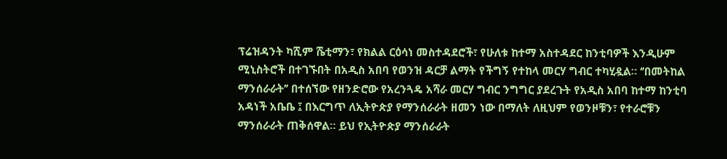ፕሬዝዳንት ካሺም ሼቲማን፣ የክልል ርዕሳነ መስተዳደሮች፣ የሁለቱ ከተማ አስተዳደር ከንቲባዎች እንዲሁም ሚኒስትሮች በተገኙበት በአዲስ አበባ የወንዝ ዳርቻ ልማት የችግኝ የተከላ መርሃ ግብር ተካሂዷል። ‘’በመትከል ማንሰራራት’’ በተሰኘው የዘንድሮው የአረንጓዴ አሻራ መርሃ ግብር ንግግር ያደረጉት የአዲስ አበባ ከተማ ከንቲባ አዳነች አቤቤ ፤ በእርግጥ ለኢትዮጵያ የማንሰራራት ዘመን ነው በማለት ለዚህም የወንዞቹን፣ የተራሮቹን ማንሰራራት ጠቅሰዋል። ይህ የኢትዮጵያ ማንሰራራት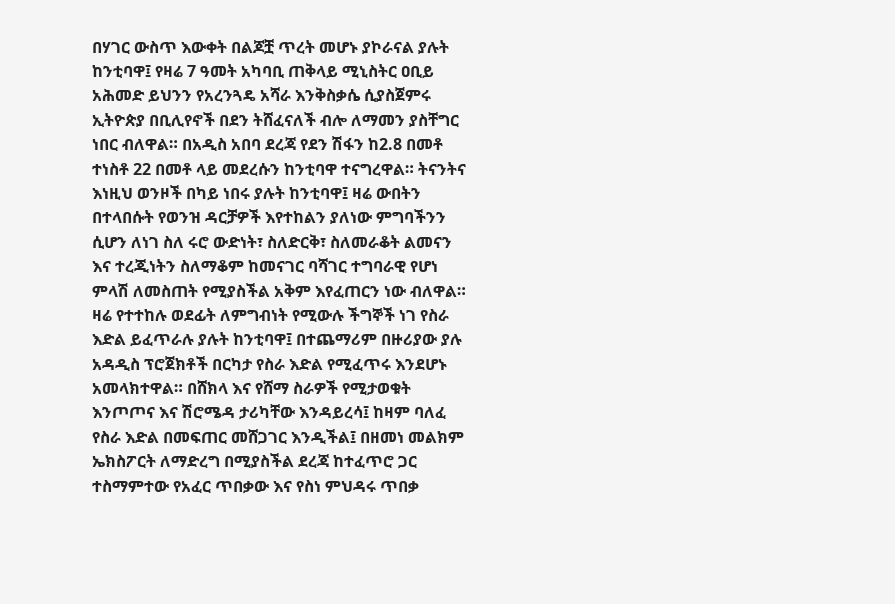በሃገር ውስጥ እውቀት በልጆቿ ጥረት መሆኑ ያኮራናል ያሉት ከንቲባዋ፤ የዛሬ 7 ዓመት አካባቢ ጠቅላይ ሚኒስትር ዐቢይ አሕመድ ይህንን የአረንጓዴ አሻራ እንቅስቃሴ ሲያስጀምሩ  ኢትዮጵያ በቢሊየኖች በደን ትሸፈናለች ብሎ ለማመን ያስቸግር ነበር ብለዋል። በአዲስ አበባ ደረጃ የደን ሽፋን ከ2.8 በመቶ ተነስቶ 22 በመቶ ላይ መደረሱን ከንቲባዋ ተናግረዋል። ትናንትና እነዚህ ወንዞች በካይ ነበሩ ያሉት ከንቲባዋ፤ ዛሬ ውበትን በተላበሱት የወንዝ ዳርቻዎች እየተከልን ያለነው ምግባችንን ሲሆን ለነገ ስለ ሩሮ ውድነት፣ ስለድርቅ፣ ስለመራቆት ልመናን እና ተረጂነትን ስለማቆም ከመናገር ባሻገር ተግባራዊ የሆነ ምላሽ ለመስጠት የሚያስችል አቅም እየፈጠርን ነው ብለዋል። ዛሬ የተተከሉ ወደፊት ለምግብነት የሚውሉ ችግኞች ነገ የስራ እድል ይፈጥራሉ ያሉት ከንቲባዋ፤ በተጨማሪም በዙሪያው ያሉ አዳዲስ ፕሮጀክቶች በርካታ የስራ እድል የሚፈጥሩ እንደሆኑ አመላክተዋል። በሸክላ እና የሸማ ስራዎች የሚታወቁት እንጦጦና እና ሽሮሜዳ ታሪካቸው እንዳይረሳ፤ ከዛም ባለፈ የስራ እድል በመፍጠር መሸጋገር እንዲችል፤ በዘመነ መልክም ኤክስፖርት ለማድረግ በሚያስችል ደረጃ ከተፈጥሮ ጋር ተስማምተው የአፈር ጥበቃው እና የስነ ምህዳሩ ጥበቃ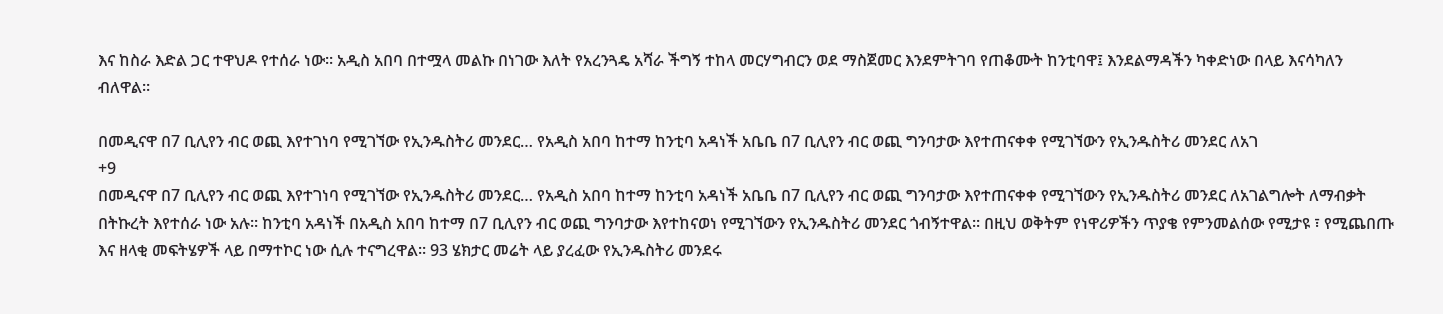እና ከስራ እድል ጋር ተዋህዶ የተሰራ ነው። አዲስ አበባ በተሟላ መልኩ በነገው እለት የአረንጓዴ አሻራ ችግኝ ተከላ መርሃግብርን ወደ ማስጀመር እንደምትገባ የጠቆሙት ከንቲባዋ፤ እንደልማዳችን ካቀድነው በላይ እናሳካለን ብለዋል።

በመዲናዋ በ7 ቢሊየን ብር ወጪ እየተገነባ የሚገኘው የኢንዱስትሪ መንደር… የአዲስ አበባ ከተማ ከንቲባ አዳነች አቤቤ በ7 ቢሊየን ብር ወጪ ግንባታው እየተጠናቀቀ የሚገኘውን የኢንዱስትሪ መንደር ለአገ
+9
በመዲናዋ በ7 ቢሊየን ብር ወጪ እየተገነባ የሚገኘው የኢንዱስትሪ መንደር… የአዲስ አበባ ከተማ ከንቲባ አዳነች አቤቤ በ7 ቢሊየን ብር ወጪ ግንባታው እየተጠናቀቀ የሚገኘውን የኢንዱስትሪ መንደር ለአገልግሎት ለማብቃት በትኩረት እየተሰራ ነው አሉ፡፡ ከንቲባ አዳነች በአዲስ አበባ ከተማ በ7 ቢሊየን ብር ወጪ ግንባታው እየተከናወነ የሚገኘውን የኢንዱስትሪ መንደር ጎብኝተዋል፡፡ በዚህ ወቅትም የነዋሪዎችን ጥያቄ የምንመልሰው የሚታዩ ፣ የሚጨበጡ እና ዘላቂ መፍትሄዎች ላይ በማተኮር ነው ሲሉ ተናግረዋል፡፡ 93 ሄክታር መሬት ላይ ያረፈው የኢንዱስትሪ መንደሩ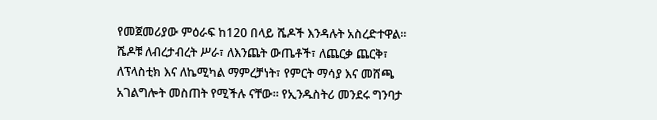የመጀመሪያው ምዕራፍ ከ120 በላይ ሼዶች እንዳሉት አስረድተዋል፡፡ ሼዶቹ ለብረታብረት ሥራ፣ ለእንጨት ውጤቶች፣ ለጨርቃ ጨርቅ፣ ለፕላስቲክ እና ለኬሚካል ማምረቻነት፣ የምርት ማሳያ እና መሸጫ አገልግሎት መስጠት የሚችሉ ናቸው። የኢንዱስትሪ መንደሩ ግንባታ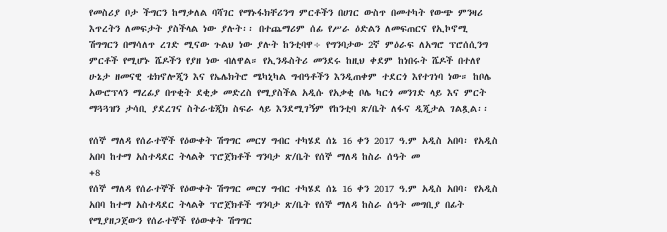የመስሪያ ቦታ ችግርን ከማቃለል ባሻገር የማኑፋክቸሪንግ ምርቶችን በሀገር ውስጥ በመተካት የውጭ ምንዛሪ እጥረትን ለመፍታት ያስችላል ነው ያሉት፡፡ በተጨማሪም ሰፊ የሥራ ዕድልን ለመፍጠርና የኢኮኖሚ ሽግግርን በማሳለጥ ረገድ ሚናው ጉልህ ነው ያሉት ከንቲባዋ÷ የግንባታው 2ኛ ምዕራፍ ለአግሮ ፕሮሰሲንግ ምርቶች የሚሆኑ ሼዶችን የያዘ ነው ብለዋል። የኢንዱስትሪ መንደሩ ከዚህ ቀደም ከነበሩት ሼዶች በተለየ ሁኔታ ዘመናዊ ቴክኖሎጂን እና የኤሌክትሮ ሜካኒካል ግብዓቶችን እንዲጠቀም ተደርጎ እየተገነባ ነው። ከቦሌ አውሮፕላን ማረፊያ በጥቂት ደቂቃ መድረስ የሚያስችል አዲሱ የአቃቂ ቦሌ ካርጎ መንገድ ላይ እና ምርት ማጓጓዝን ታሳቢ ያደረገና ስትራቴጂክ ስፍራ ላይ እንደሚገኝም የከንቲባ ጽ/ቤት ለፋና ዲጂታል ገልጿል፡፡

የሰኞ ማለዳ የሰራተኞች የዕውቀት ሽግግር መርሃ ግብር ተካሄደ ሰኔ 16 ቀን 2017 ዓ.ም አዲስ አበባ፡ የአዲስ አበባ ከተማ አስተዳደር ትላልቅ ፕሮጀክቶች ግንባታ ጽ/ቤት የሰኞ ማለዳ ከስራ ሰዓት መ
+8
የሰኞ ማለዳ የሰራተኞች የዕውቀት ሽግግር መርሃ ግብር ተካሄደ ሰኔ 16 ቀን 2017 ዓ.ም አዲስ አበባ፡ የአዲስ አበባ ከተማ አስተዳደር ትላልቅ ፕሮጀክቶች ግንባታ ጽ/ቤት የሰኞ ማለዳ ከስራ ሰዓት መግቢያ በፊት የሚያዘጋጀውን የሰራተኞች የዕውቀት ሽግግር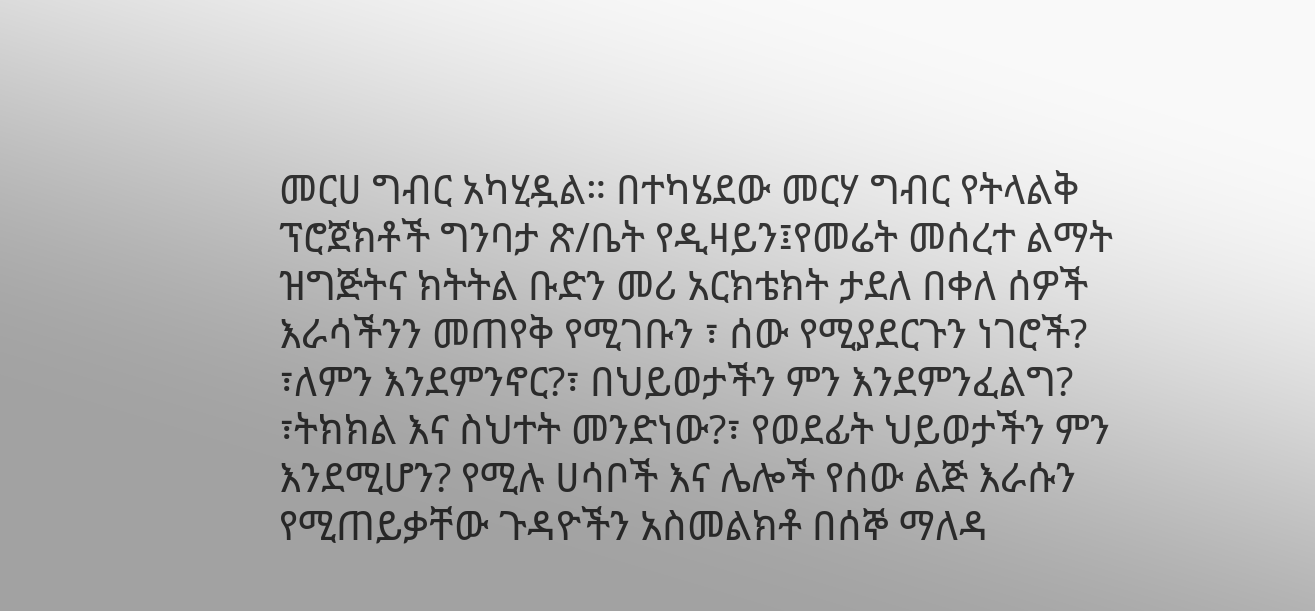መርሀ ግብር አካሂዷል። በተካሄደው መርሃ ግብር የትላልቅ ፕሮጀክቶች ግንባታ ጽ/ቤት የዲዛይን፤የመሬት መሰረተ ልማት ዝግጅትና ክትትል ቡድን መሪ አርክቴክት ታደለ በቀለ ሰዎች እራሳችንን መጠየቅ የሚገቡን ፣ ሰው የሚያደርጉን ነገሮች? ፣ለምን እንደምንኖር?፣ በህይወታችን ምን እንደምንፈልግ? ፣ትክክል እና ስህተት መንድነው?፣ የወደፊት ህይወታችን ምን እንደሚሆን? የሚሉ ሀሳቦች እና ሌሎች የሰው ልጅ እራሱን የሚጠይቃቸው ጉዳዮችን አስመልክቶ በሰኞ ማለዳ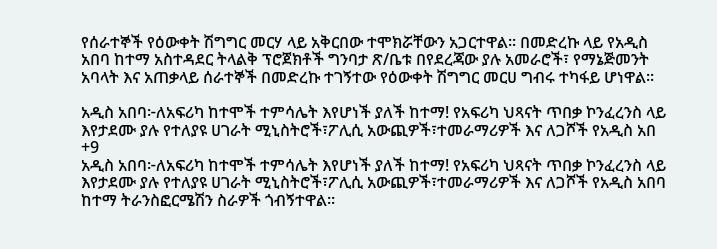የሰራተኞች የዕውቀት ሽግግር መርሃ ላይ አቅርበው ተሞክሯቸውን አጋርተዋል፡፡ በመድረኩ ላይ የአዲስ አበባ ከተማ አስተዳደር ትላልቅ ፕሮጀክቶች ግንባታ ጽ/ቤቱ በየደረጃው ያሉ አመራሮች፣ የማኔጅመንት አባላት እና አጠቃላይ ሰራተኞች በመድረኩ ተገኝተው የዕውቀት ሽግግር መርሀ ግብሩ ተካፋይ ሆነዋል፡፡

አዲስ አበባ፦ለአፍሪካ ከተሞች ተምሳሌት እየሆነች ያለች ከተማ! የአፍሪካ ህጻናት ጥበቃ ኮንፈረንስ ላይ እየታደሙ ያሉ የተለያዩ ሀገራት ሚኒስትሮች፣ፖሊሲ አውጪዎች፣ተመራማሪዎች እና ለጋሾች የአዲስ አበ
+9
አዲስ አበባ፦ለአፍሪካ ከተሞች ተምሳሌት እየሆነች ያለች ከተማ! የአፍሪካ ህጻናት ጥበቃ ኮንፈረንስ ላይ እየታደሙ ያሉ የተለያዩ ሀገራት ሚኒስትሮች፣ፖሊሲ አውጪዎች፣ተመራማሪዎች እና ለጋሾች የአዲስ አበባ ከተማ ትራንስፎርሜሽን ስራዎች ጎብኝተዋል።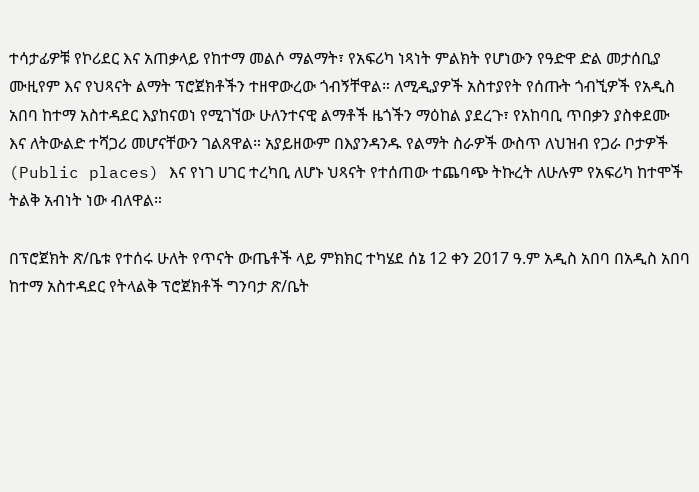ተሳታፊዎቹ የኮሪደር እና አጠቃላይ የከተማ መልሶ ማልማት፣ የአፍሪካ ነጻነት ምልክት የሆነውን የዓድዋ ድል መታሰቢያ ሙዚየም እና የህጻናት ልማት ፕሮጀክቶችን ተዘዋውረው ጎብኝቸዋል። ለሚዲያዎች አስተያየት የሰጡት ጎብኚዎች የአዲስ አበባ ከተማ አስተዳደር እያከናወነ የሚገኘው ሁለንተናዊ ልማቶች ዜጎችን ማዕከል ያደረጉ፣ የአከባቢ ጥበቃን ያስቀደሙ እና ለትውልድ ተሻጋሪ መሆናቸውን ገልጸዋል። አያይዘውም በእያንዳንዱ የልማት ስራዎች ውስጥ ለህዝብ የጋራ ቦታዎች (Public places) እና የነገ ሀገር ተረካቢ ለሆኑ ህጻናት የተሰጠው ተጨባጭ ትኩረት ለሁሉም የአፍሪካ ከተሞች ትልቅ አብነት ነው ብለዋል።

በፕሮጀክት ጽ/ቤቱ የተሰሩ ሁለት የጥናት ውጤቶች ላይ ምክክር ተካሄደ ሰኔ 12 ቀን 2017 ዓ.ም አዲስ አበባ በአዲስ አበባ ከተማ አስተዳደር የትላልቅ ፕሮጀክቶች ግንባታ ጽ/ቤት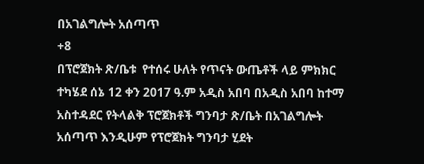በአገልግሎት አሰጣጥ
+8
በፕሮጀክት ጽ/ቤቱ  የተሰሩ ሁለት የጥናት ውጤቶች ላይ ምክክር ተካሄደ ሰኔ 12 ቀን 2017 ዓ.ም አዲስ አበባ በአዲስ አበባ ከተማ አስተዳደር የትላልቅ ፕሮጀክቶች ግንባታ ጽ/ቤት በአገልግሎት አሰጣጥ እንዲሁም የፕሮጀክት ግንባታ ሂደት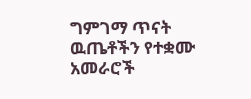ግምገማ ጥናት ዉጤቶችን የተቋሙ አመራሮች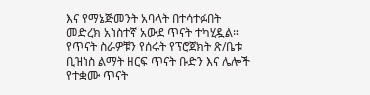እና የማኔጅመንት አባላት በተሳተፉበት መድረክ አነስተኛ አውደ ጥናት ተካሂዷል። የጥናት ስራዎቹን የሰሩት የፕሮጀክት ጽ/ቤቱ ቢዝነስ ልማት ዘርፍ ጥናት ቡድን እና ሌሎች የተቋሙ ጥናት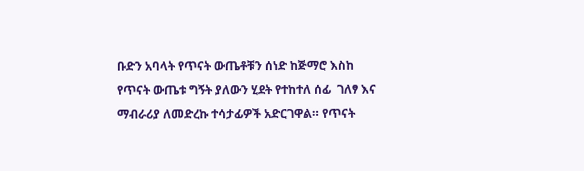ቡድን አባላት የጥናት ውጤቶቹን ሰነድ ከጅማሮ እስከ የጥናት ውጤቱ ግኝት ያለውን ሂደት የተከተለ ሰፊ  ገለፃ እና ማብራሪያ ለመድረኩ ተሳታፊዎች አድርገዋል። የጥናት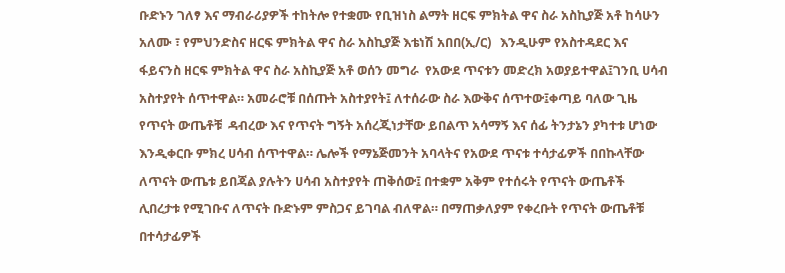ቡድኑን ገለፃ እና ማብራሪያዎች ተከትሎ የተቋሙ የቢዝነስ ልማት ዘርፍ ምክትል ዋና ስራ አስኪያጅ አቶ ከሳሁን አለሙ ፣ የምህንድስና ዘርፍ ምክትል ዋና ስራ አስኪያጅ እቴነሽ አበበ(ኢ/ር)   እንዲሁም የአስተዳደር እና ፋይናንስ ዘርፍ ምክትል ዋና ስራ አስኪያጅ አቶ ወሰን መግራ  የአውደ ጥናቱን መድረክ አወያይተዋል፤ገንቢ ሀሳብ አስተያየት ሰጥተዋል። አመራሮቹ በሰጡት አስተያየት፤ ለተሰራው ስራ እውቅና ሰጥተው፤ቀጣይ ባለው ጊዜ የጥናት ውጤቶቹ  ዳብረው እና የጥናት ግኝት አሰረጂነታቸው ይበልጥ አሳማኝ እና ሰፊ ትንታኔን ያካተቱ ሆነው እንዲቀርቡ ምክረ ሀሳብ ሰጥተዋል። ሌሎች የማኔጅመንት አባላትና የአውደ ጥናቱ ተሳታፊዎች በበኩላቸው ለጥናት ውጤቱ ይበጃል ያሉትን ሀሳብ አስተያየት ጠቅሰው፤ በተቋም አቅም የተሰሩት የጥናት ውጤቶች ሊበረታቱ የሚገቡና ለጥናት ቡድኑም ምስጋና ይገባል ብለዋል። በማጠቃለያም የቀረቡት የጥናት ውጤቶቹ በተሳታፊዎች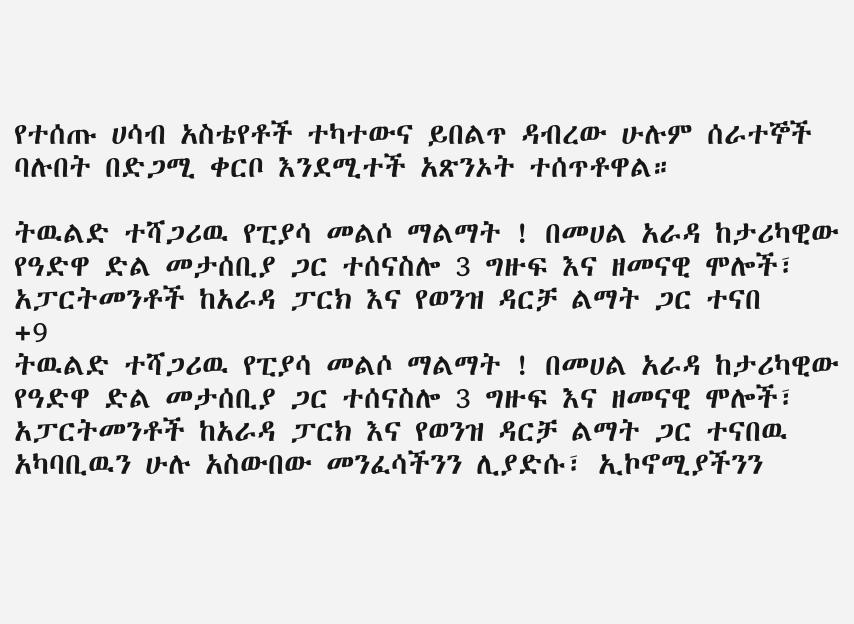የተሰጡ ሀሳብ አስቴየቶች ተካተውና ይበልጥ ዳብረው ሁሉም ሰራተኞች ባሉበት በድጋሚ ቀርቦ እንደሚተች አጽንኦት ተሰጥቶዋል።

ትዉልድ ተሻጋሪዉ የፒያሳ መልሶ ማልማት ! በመሀል አራዳ ከታሪካዊው የዓድዋ ድል መታሰቢያ ጋር ተሰናስሎ 3 ግዙፍ እና ዘመናዊ ሞሎች፣ አፓርትመንቶች ከአራዳ ፓርክ እና የወንዝ ዳርቻ ልማት ጋር ተናበ
+9
ትዉልድ ተሻጋሪዉ የፒያሳ መልሶ ማልማት ! በመሀል አራዳ ከታሪካዊው የዓድዋ ድል መታሰቢያ ጋር ተሰናስሎ 3 ግዙፍ እና ዘመናዊ ሞሎች፣ አፓርትመንቶች ከአራዳ ፓርክ እና የወንዝ ዳርቻ ልማት ጋር ተናበዉ አካባቢዉን ሁሉ አስውበው መንፈሳችንን ሊያድሱ፣ ኢኮኖሚያችንን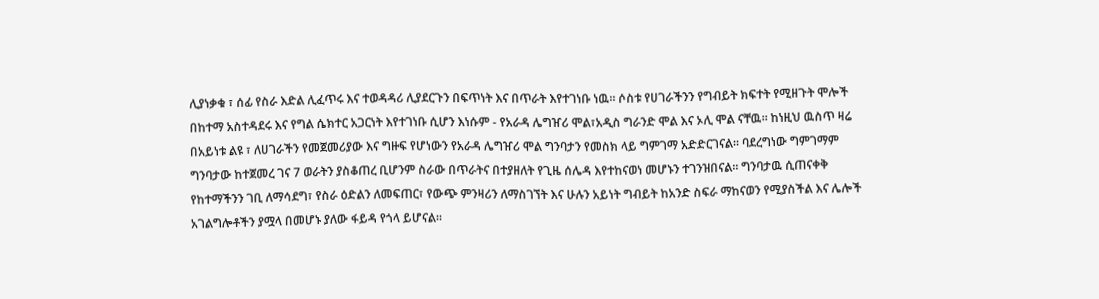ሊያነቃቁ ፣ ሰፊ የስራ እድል ሊፈጥሩ እና ተወዳዳሪ ሊያደርጉን በፍጥነት እና በጥራት እየተገነቡ ነዉ። ሶስቱ የሀገራችንን የግብይት ክፍተት የሚዘጉት ሞሎች በከተማ አስተዳደሩ እና የግል ሴክተር አጋርነት እየተገነቡ ሲሆን እነሱም - የአራዳ ሌግዠሪ ሞል፣አዲስ ግራንድ ሞል እና ኦሊ ሞል ናቸዉ። ከነዚህ ዉስጥ ዛሬ በአይነቱ ልዩ ፣ ለሀገራችን የመጀመሪያው እና ግዙፍ የሆነውን የአራዳ ሌግዠሪ ሞል ግንባታን የመስክ ላይ ግምገማ አድድርገናል። ባደረግነው ግምገማም ግንባታው ከተጀመረ ገና 7 ወራትን ያስቆጠረ ቢሆንም ስራው በጥራትና በተያዘለት የጊዜ ሰሌዳ እየተከናወነ መሆኑን ተገንዝበናል። ግንባታዉ ሲጠናቀቅ የከተማችንን ገቢ ለማሳደግ፣ የስራ ዕድልን ለመፍጠር፣ የውጭ ምንዛሪን ለማስገኘት እና ሁሉን አይነት ግብይት ከአንድ ስፍራ ማከናወን የሚያስችል እና ሌሎች አገልግሎቶችን ያሟላ በመሆኑ ያለው ፋይዳ የጎላ ይሆናል።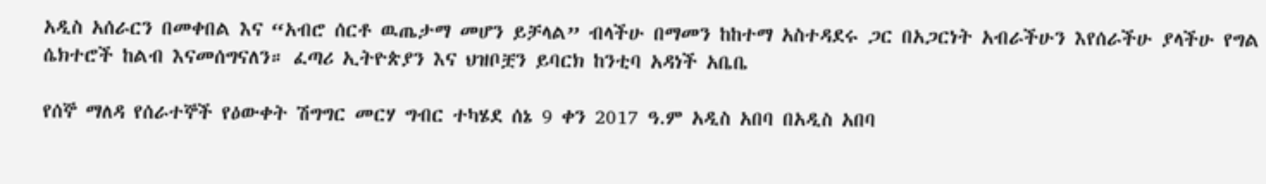አዲስ አሰራርን በመቀበል እና “አብሮ ሰርቶ ዉጤታማ መሆን ይቻላል” ብላችሁ በማመን ከከተማ አስተዳደሩ ጋር በአጋርነት አብራችሁን እየሰራችሁ ያላችሁ የግል ሴክተሮች ከልብ እናመሰግናለን። ፈጣሪ ኢትዮጵያን እና ህዝቦቿን ይባርክ ከንቲባ አዳነች አቤቤ

የሰኞ ማለዳ የሰራተኞች የዕውቀት ሽግግር መርሃ ግብር ተካሄደ ሰኔ 9 ቀን 2017 ዓ.ም አዲስ አበባ በአዲስ አበባ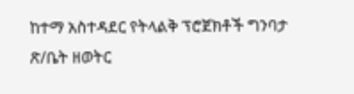ከተማ አስተዳደር የትላልቅ ፕሮጀክቶች ግንባታ ጽ/ቤት ዘወትር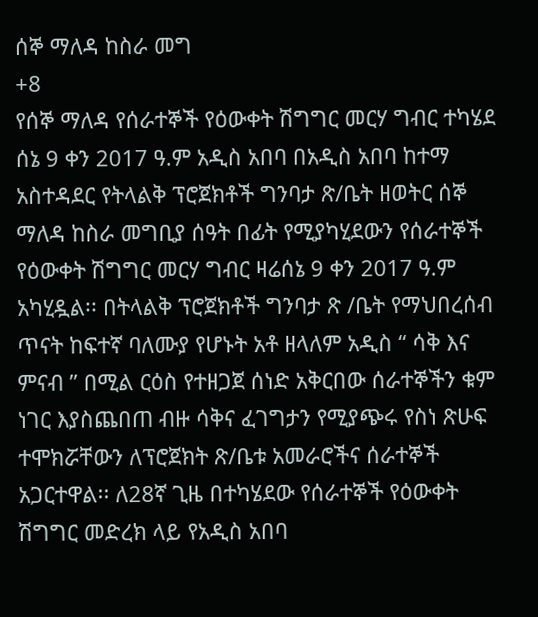ሰኞ ማለዳ ከስራ መግ
+8
የሰኞ ማለዳ የሰራተኞች የዕውቀት ሽግግር መርሃ ግብር ተካሄደ ሰኔ 9 ቀን 2017 ዓ.ም አዲስ አበባ በአዲስ አበባ ከተማ አስተዳደር የትላልቅ ፕሮጀክቶች ግንባታ ጽ/ቤት ዘወትር ሰኞ ማለዳ ከስራ መግቢያ ሰዓት በፊት የሚያካሂደውን የሰራተኞች የዕውቀት ሽግግር መርሃ ግብር ዛሬሰኔ 9 ቀን 2017 ዓ.ም አካሂዷል፡፡ በትላልቅ ፕሮጀክቶች ግንባታ ጽ /ቤት የማህበረሰብ ጥናት ከፍተኛ ባለሙያ የሆኑት አቶ ዘላለም አዲስ “ ሳቅ እና ምናብ ” በሚል ርዕስ የተዘጋጀ ሰነድ አቅርበው ሰራተኞችን ቁም ነገር እያስጨበጠ ብዙ ሳቅና ፈገግታን የሚያጭሩ የስነ ጽሁፍ ተሞክሯቸውን ለፕሮጀክት ጽ/ቤቱ አመራሮችና ሰራተኞች አጋርተዋል፡፡ ለ28ኛ ጊዜ በተካሄደው የሰራተኞች የዕውቀት ሽግግር መድረክ ላይ የአዲስ አበባ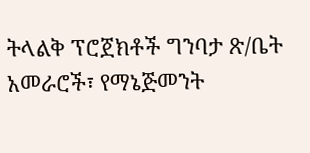ትላልቅ ፕሮጀክቶች ግንባታ ጽ/ቤት አመራሮች፣ የማኔጅመንት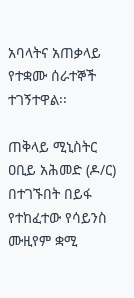አባላትና አጠቃላይ የተቋሙ ሰራተኞች ተገኝተዋል፡፡

ጠቅላይ ሚኒስትር ዐቢይ አሕመድ (ዶ/ር) በተገኙበት በይፋ የተከፈተው የሳይንስ ሙዚየም ቋሚ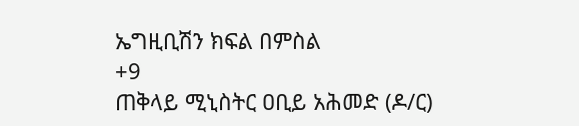ኤግዚቢሽን ክፍል በምስል
+9
ጠቅላይ ሚኒስትር ዐቢይ አሕመድ (ዶ/ር)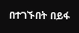በተገኙበት በይፋ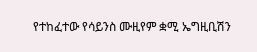የተከፈተው የሳይንስ ሙዚየም ቋሚ ኤግዚቢሽን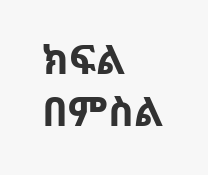ክፍል በምስል